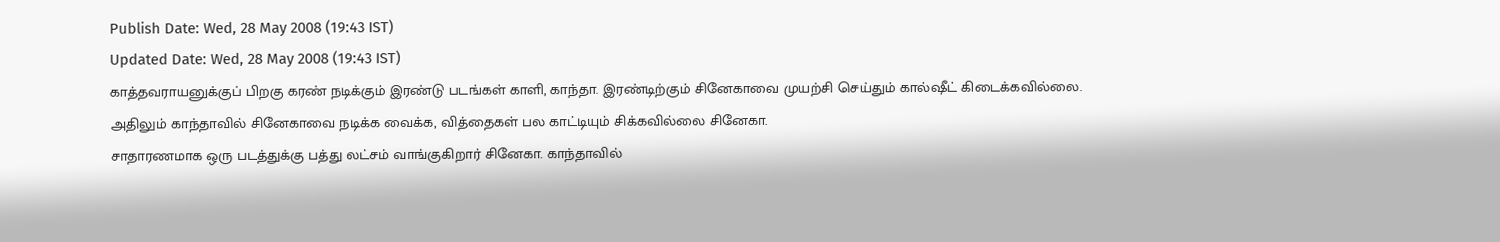Publish Date: Wed, 28 May 2008 (19:43 IST)
Updated Date: Wed, 28 May 2008 (19:43 IST)
காத்தவராயனுக்குப் பிறகு கரண் நடிக்கும் இரண்டு படங்கள் காளி, காந்தா. இரண்டிற்கும் சினேகாவை முயற்சி செய்தும் கால்ஷீட் கிடைக்கவில்லை. அதிலும் காந்தாவில் சினேகாவை நடிக்க வைக்க, வித்தைகள் பல காட்டியும் சிக்கவில்லை சினேகா.
சாதாரணமாக ஒரு படத்துக்கு பத்து லட்சம் வாங்குகிறார் சினேகா. காந்தாவில்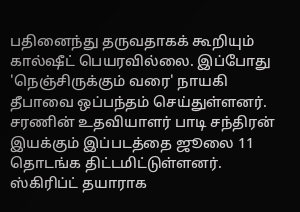பதினைந்து தருவதாகக் கூறியும் கால்ஷீட் பெயரவில்லை. இப்போது 'நெஞ்சிருக்கும் வரை' நாயகி தீபாவை ஒப்பந்தம் செய்துள்ளனர்.
சரணின் உதவியாளர் பாடி சந்திரன் இயக்கும் இப்படத்தை ஜூலை 11 தொடங்க திட்டமிட்டுள்ளனர். ஸ்கிரிப்ட் தயாராக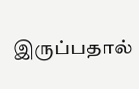இருப்பதால்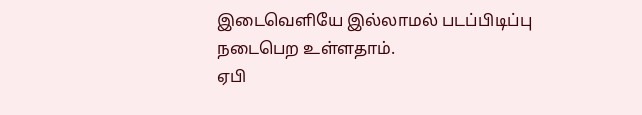இடைவெளியே இல்லாமல் படப்பிடிப்பு நடைபெற உள்ளதாம்.
ஏபி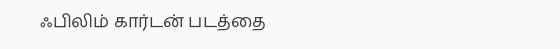ஃபிலிம் கார்டன் படத்தை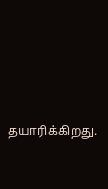தயாரிக்கிறது.